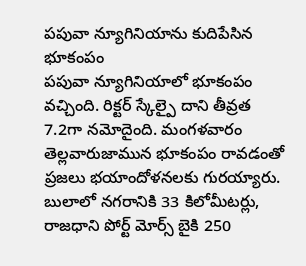పపువా న్యూగినియాను కుదిపేసిన భూకంపం
పపువా న్యూగినియాలో భూకంపం వచ్చింది. రిక్టర్ స్కేల్పై దాని తీవ్రత 7.2గా నమోదైంది. మంగళవారం తెల్లవారుజామున భూకంపం రావడంతో ప్రజలు భయాందోళనలకు గురయ్యారు. బులాలో నగరానికి 33 కిలోమీటర్లు, రాజధాని పోర్ట్ మోర్స్ బైకి 250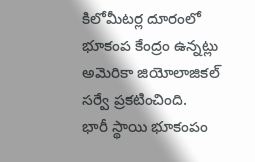కిలోమీటర్ల దూరంలో భూకంప కేంద్రం ఉన్నట్లు అమెరికా జియోలాజికల్ సర్వే ప్రకటించింది.
భారీ స్థాయి భూకంపం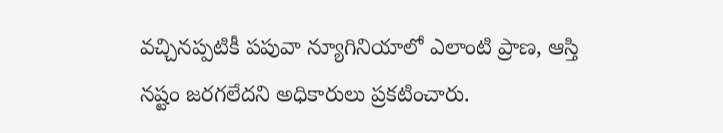వచ్చినప్పటికీ పపువా న్యూగినియాలో ఎలాంటి ప్రాణ, ఆస్తి నష్టం జరగలేదని అధికారులు ప్రకటించారు.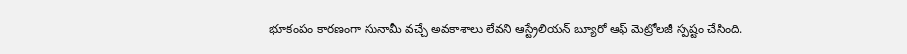భూకంపం కారణంగా సునామీ వచ్చే అవకాశాలు లేవని ఆస్ట్రేలియన్ బ్యూరో ఆఫ్ మెట్రోలజీ స్పష్టం చేసింది.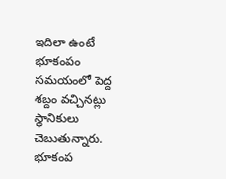ఇదిలా ఉంటే భూకంపం సమయంలో పెద్ద శబ్దం వచ్చినట్లు స్థానికులు చెబుతున్నారు. భూకంప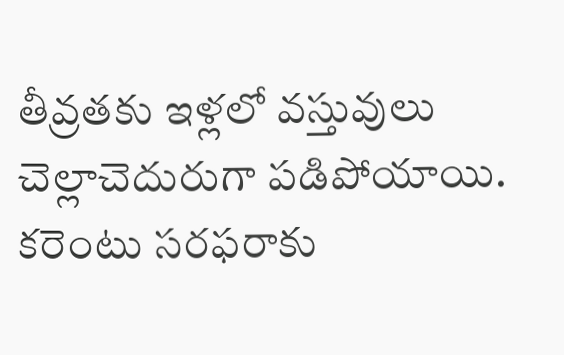తీవ్రతకు ఇళ్లలో వస్తువులు చెల్లాచెదురుగా పడిపోయాయి. కరెంటు సరఫరాకు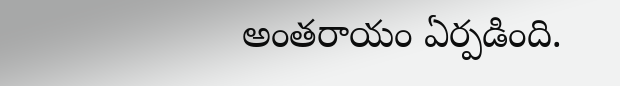అంతరాయం ఏర్పడింది.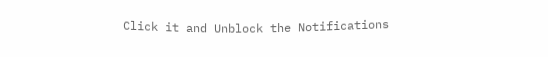Click it and Unblock the Notifications